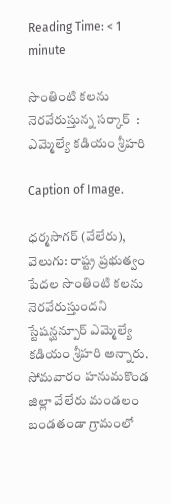Reading Time: < 1 minute

సొంతింటి కలను నెరవేరుస్తున్న సర్కార్  : ఎమ్మెల్యే కడియం శ్రీహరి

Caption of Image.

ధర్మసాగర్ (వేలేరు), వెలుగు: రాష్ట్ర ప్రభుత్వం పేదల సొంతింటి కలను నెరవేరుస్తుందని స్టేషన్ఘన్పూర్ ఎమ్మెల్యే కడియం శ్రీహరి అన్నారు. సోమవారం హనుమకొండ జిల్లా వేలేరు మండలం బండతండా గ్రామంలో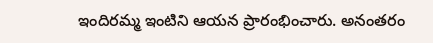ఇందిరమ్మ ఇంటిని ఆయన ప్రారంభించారు. అనంతరం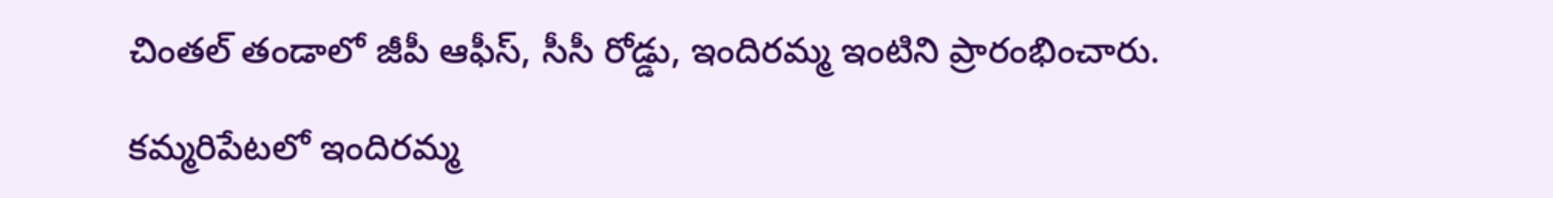చింతల్ తండాలో జీపీ ఆఫీస్, సీసీ రోడ్డు, ఇందిరమ్మ ఇంటిని ప్రారంభించారు.

కమ్మరిపేటలో ఇందిరమ్మ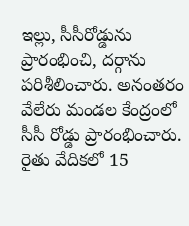ఇల్లు, సీసీరోడ్డును ప్రారంభించి, దర్గాను పరిశీలించారు. అనంతరం వేలేరు మండల కేంద్రంలో సీసీ రోడ్డు ప్రారంభించారు. రైతు వేదికలో 15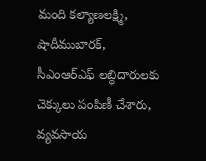మంది కల్యాణలక్ష్మి, షాదీముబారక్, సీఎంఆర్ఎఫ్ లబ్ధిదారులకు చెక్కులు పంపిణీ చేశారు, వ్యవసాయ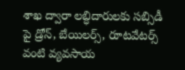శాఖ ద్వారా లబ్ధిదారులకు సబ్సిడీ పై డ్రోన్, బేయిలర్స్, రూటవేటర్స్ వంటి వ్యవసాయ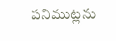పనిముట్లను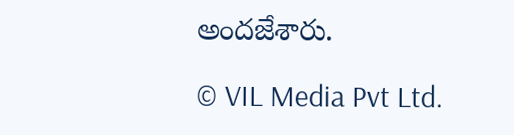అందజేశారు.

© VIL Media Pvt Ltd.